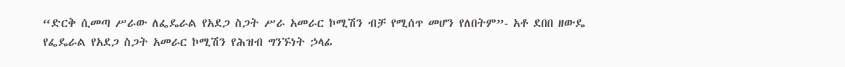“ድርቅ ሲመጣ ሥራው ለፌዴራል የአደጋ ስጋት ሥራ አመራር ኮሚሽን ብቻ የሚሰጥ መሆን የለበትም”- አቶ ደበበ ዘውዴ የፌዴራል የአደጋ ስጋት አመራር ኮሚሽን የሕዝብ ግንኙነት ኃላፊ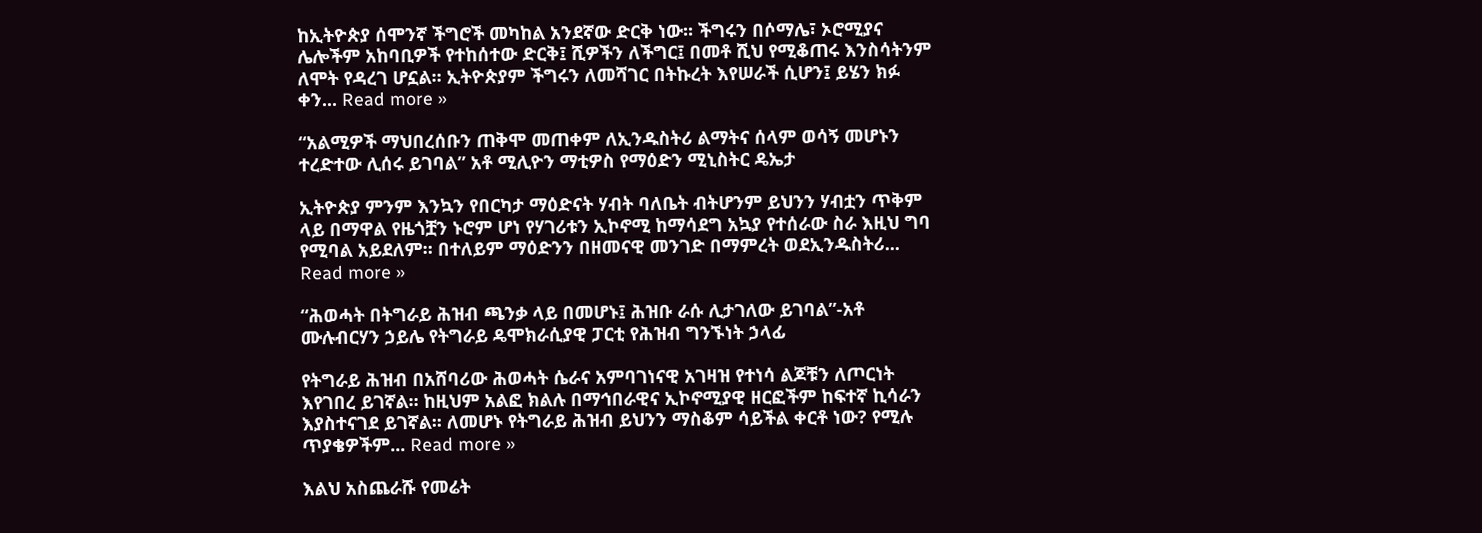ከኢትዮጵያ ሰሞንኛ ችግሮች መካከል አንደኛው ድርቅ ነው፡፡ ችግሩን በሶማሌ፣ ኦሮሚያና ሌሎችም አከባቢዎች የተከሰተው ድርቅ፤ ሺዎችን ለችግር፤ በመቶ ሺህ የሚቆጠሩ እንስሳትንም ለሞት የዳረገ ሆኗል። ኢትዮጵያም ችግሩን ለመሻገር በትኩረት እየሠራች ሲሆን፤ ይሄን ክፉ ቀን... Read more »

“አልሚዎች ማህበረሰቡን ጠቅሞ መጠቀም ለኢንዱስትሪ ልማትና ሰላም ወሳኝ መሆኑን ተረድተው ሊሰሩ ይገባል” አቶ ሚሊዮን ማቲዎስ የማዕድን ሚኒስትር ዴኤታ

ኢትዮጵያ ምንም እንኳን የበርካታ ማዕድናት ሃብት ባለቤት ብትሆንም ይህንን ሃብቷን ጥቅም ላይ በማዋል የዜጎቿን ኑሮም ሆነ የሃገሪቱን ኢኮኖሚ ከማሳደግ አኳያ የተሰራው ስራ እዚህ ግባ የሚባል አይደለም። በተለይም ማዕድንን በዘመናዊ መንገድ በማምረት ወደኢንዱስትሪ... Read more »

“ሕወሓት በትግራይ ሕዝብ ጫንቃ ላይ በመሆኑ፤ ሕዝቡ ራሱ ሊታገለው ይገባል”-አቶ ሙሉብርሃን ኃይሌ የትግራይ ዴሞክራሲያዊ ፓርቲ የሕዝብ ግንኙነት ኃላፊ

የትግራይ ሕዝብ በአሸባሪው ሕወሓት ሴራና አምባገነናዊ አገዛዝ የተነሳ ልጆቹን ለጦርነት እየገበረ ይገኛል። ከዚህም አልፎ ክልሉ በማኅበራዊና ኢኮኖሚያዊ ዘርፎችም ከፍተኛ ኪሳራን እያስተናገደ ይገኛል፡፡ ለመሆኑ የትግራይ ሕዝብ ይህንን ማስቆም ሳይችል ቀርቶ ነው? የሚሉ ጥያቄዎችም... Read more »

እልህ አስጨራሹ የመሬት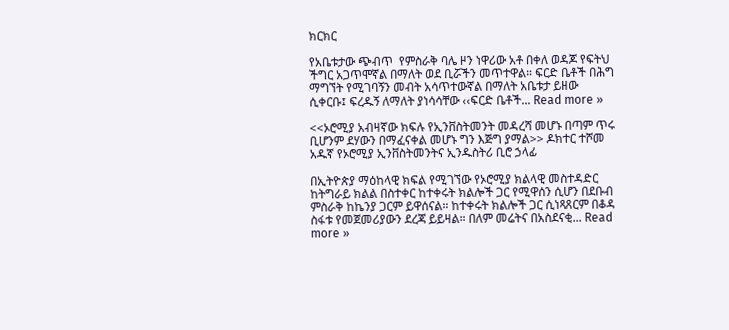ክርክር

የአቤቱታው ጭብጥ  የምስራቅ ባሌ ዞን ነዋሪው አቶ በቀለ ወዳጆ የፍትህ ችግር አጋጥሞኛል በማለት ወደ ቢሯችን መጥተዋል። ፍርድ ቤቶች በሕግ ማግኘት የሚገባኝን መብት አሳጥተውኛል በማለት አቤቱታ ይዘው ሲቀርቡ፤ ፍረዱኝ ለማለት ያነሳሳቸው ‹‹ፍርድ ቤቶች... Read more »

<<ኦሮሚያ አብዛኛው ክፍሉ የኢንቨስትመንት መዳረሻ መሆኑ በጣም ጥሩ ቢሆንም ደሃውን በማፈናቀል መሆኑ ግን እጅግ ያማል>> ዶክተር ተሾመ አዱኛ የኦሮሚያ ኢንቨስትመንትና ኢንዱስትሪ ቢሮ ኃላፊ

በኢትዮጵያ ማዕከላዊ ክፍል የሚገኘው የኦሮሚያ ክልላዊ መስተዳድር ከትግራይ ክልል በስተቀር ከተቀሩት ክልሎች ጋር የሚዋሰን ሲሆን በደቡብ ምስራቅ ከኬንያ ጋርም ይዋሰናል። ከተቀሩት ክልሎች ጋር ሲነጻጸርም በቆዳ ስፋቱ የመጀመሪያውን ደረጃ ይይዛል። በለም መሬትና በአስደናቂ... Read more »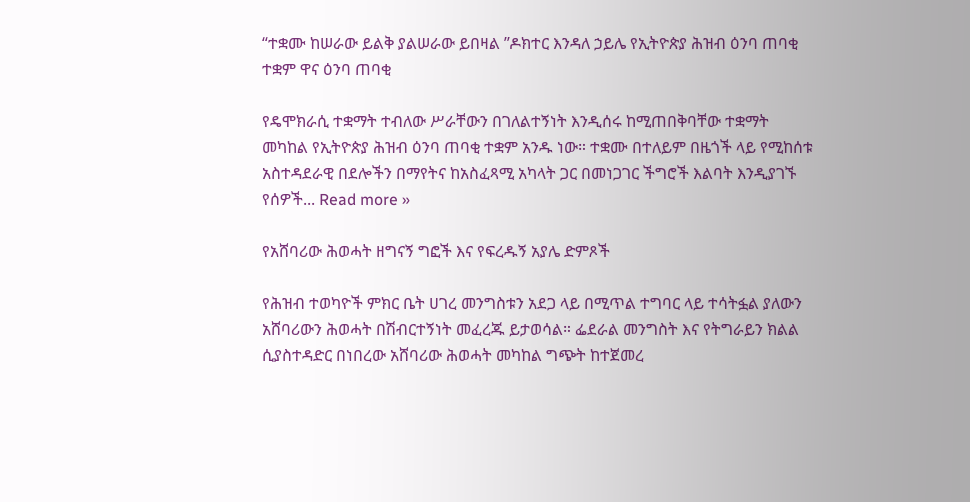“ተቋሙ ከሠራው ይልቅ ያልሠራው ይበዛል ’’ዶክተር እንዳለ ኃይሌ የኢትዮጵያ ሕዝብ ዕንባ ጠባቂ ተቋም ዋና ዕንባ ጠባቂ

የዴሞክራሲ ተቋማት ተብለው ሥራቸውን በገለልተኝነት እንዲሰሩ ከሚጠበቅባቸው ተቋማት መካከል የኢትዮጵያ ሕዝብ ዕንባ ጠባቂ ተቋም አንዱ ነው። ተቋሙ በተለይም በዜጎች ላይ የሚከሰቱ አስተዳደራዊ በደሎችን በማየትና ከአስፈጻሚ አካላት ጋር በመነጋገር ችግሮች እልባት እንዲያገኙ የሰዎች... Read more »

የአሸባሪው ሕወሓት ዘግናኝ ግፎች እና የፍረዱኝ አያሌ ድምጾች

የሕዝብ ተወካዮች ምክር ቤት ሀገረ መንግስቱን አደጋ ላይ በሚጥል ተግባር ላይ ተሳትፏል ያለውን አሸባሪውን ሕወሓት በሽብርተኝነት መፈረጁ ይታወሳል። ፌደራል መንግስት እና የትግራይን ክልል ሲያስተዳድር በነበረው አሸባሪው ሕወሓት መካከል ግጭት ከተጀመረ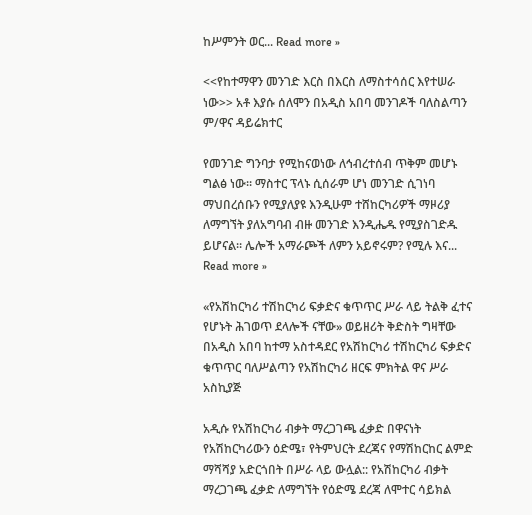ከሥምንት ወር... Read more »

<<የከተማዋን መንገድ እርስ በእርስ ለማስተሳሰር እየተሠራ ነው>> አቶ እያሱ ሰለሞን በአዲስ አበባ መንገዶች ባለስልጣን ም/ዋና ዳይሬክተር

የመንገድ ግንባታ የሚከናወነው ለኅብረተሰብ ጥቅም መሆኑ ግልፅ ነው። ማስተር ፕላኑ ሲሰራም ሆነ መንገድ ሲገነባ ማህበረሰቡን የሚያለያዩ እንዲሁም ተሸከርካሪዎች ማዞሪያ ለማግኘት ያለአግባብ ብዙ መንገድ እንዲሔዱ የሚያስገድዱ ይሆናል። ሌሎች አማራጮች ለምን አይኖሩም? የሚሉ እና... Read more »

«የአሽከርካሪ ተሽከርካሪ ፍቃድና ቁጥጥር ሥራ ላይ ትልቅ ፈተና የሆኑት ሕገወጥ ደላሎች ናቸው» ወይዘሪት ቅድስት ግዛቸው በአዲስ አበባ ከተማ አስተዳደር የአሽከርካሪ ተሽከርካሪ ፍቃድና ቁጥጥር ባለሥልጣን የአሽከርካሪ ዘርፍ ምክትል ዋና ሥራ አስኪያጅ

አዲሱ የአሽከርካሪ ብቃት ማረጋገጫ ፈቃድ በዋናነት የአሽከርካሪውን ዕድሜ፣ የትምህርት ደረጃና የማሽከርከር ልምድ ማሻሻያ አድርጎበት በሥራ ላይ ውሏል:: የአሽከርካሪ ብቃት ማረጋገጫ ፈቃድ ለማግኘት የዕድሜ ደረጃ ለሞተር ሳይክል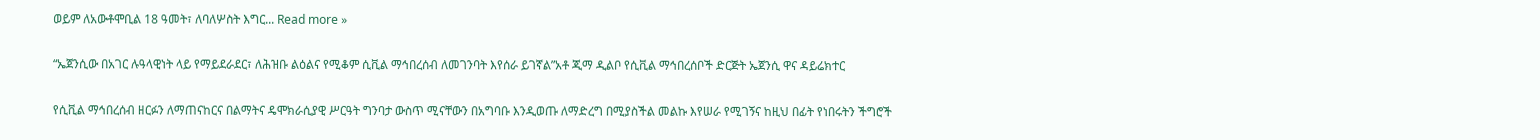ወይም ለአውቶሞቢል 18 ዓመት፣ ለባለሦስት እግር... Read more »

“ኤጀንሲው በአገር ሉዓላዊነት ላይ የማይደራደር፣ ለሕዝቡ ልዕልና የሚቆም ሲቪል ማኅበረሰብ ለመገንባት እየሰራ ይገኛል”አቶ ጂማ ዲልቦ የሲቪል ማኅበረሰቦች ድርጅት ኤጀንሲ ዋና ዳይሬክተር

የሲቪል ማኅበረሰብ ዘርፉን ለማጠናከርና በልማትና ዴሞክራሲያዊ ሥርዓት ግንባታ ውስጥ ሚናቸውን በአግባቡ እንዲወጡ ለማድረግ በሚያስችል መልኩ እየሠራ የሚገኝና ከዚህ በፊት የነበሩትን ችግሮች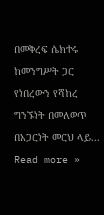በመቅረፍ ሴክተሩ ከመንግሥት ጋር የነበረውን የሻከረ ግንኙነት በመለወጥ በአጋርነት መርህ ላይ... Read more »